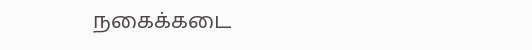நகைக்கடை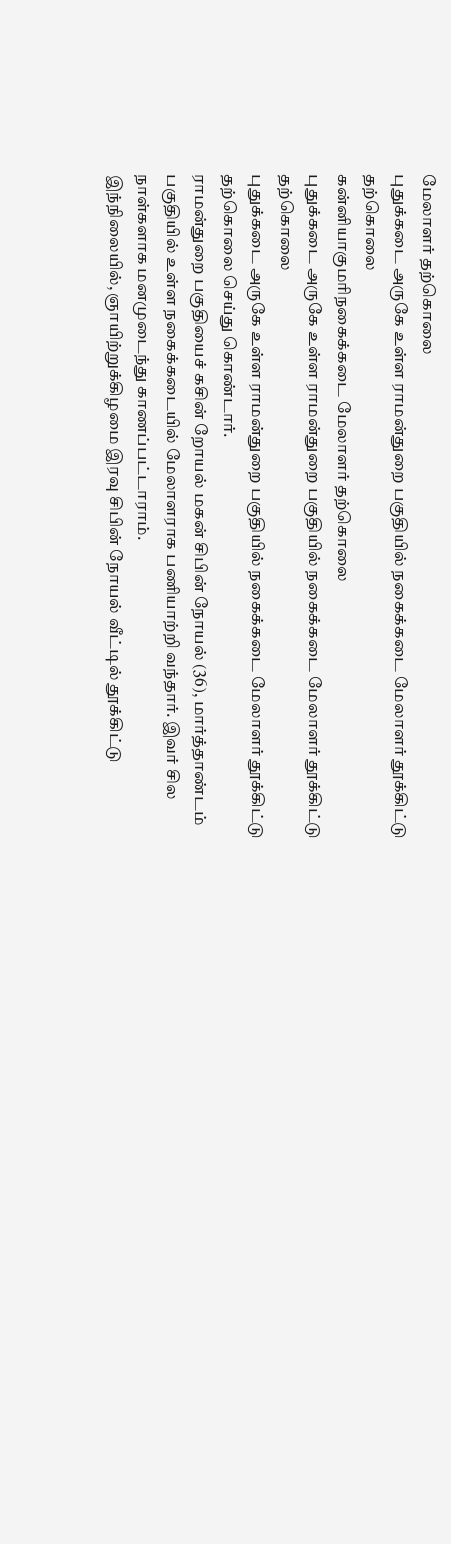மேலாளர் தற்கொலை
புதுக்கடை அருகே உள்ள ராமன்துறை பகுதியில் நகைக்கடை மேலாளர் தூக்கிட்டு தற்கொலை
கன்னியாகுமரிநகைக்கடை மேலாளர் தற்கொலை
புதுக்கடை அருகே உள்ள ராமன்துறை பகுதியில் நகைக்கடை மேலாளர் தூக்கிட்டு தற்கொலை
புதுக்கடை அருகே உள்ள ராமன்துறை பகுதியில் நகைக்கடை மேலாளர் தூக்கிட்டு தற்கொலை செய்து கொண்டார்.
ராமன்துறை பகுதியைச் கசின் றோயல் மகன் சிபின் நோயல் (36), மார்த்தாண்டம் பகுதியில் உள்ள நகைக்கடையில் மேலாளராக பணியாற்றி வந்தார். இவர் சில நாள்களாக மனமுடைந்து காணப்பட்டாராம்.
இந்நிலையில், ஞாயிற்றுக்கிழமை இரவு சிபின் நோயல் வீட்டில் தூக்கிட்டு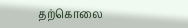தற்கொலை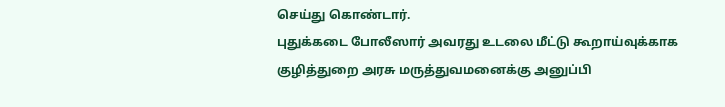செய்து கொண்டார்.
புதுக்கடை போலீஸார் அவரது உடலை மீட்டு கூறாய்வுக்காக குழித்துறை அரசு மருத்துவமனைக்கு அனுப்பி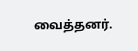வைத்தனர்.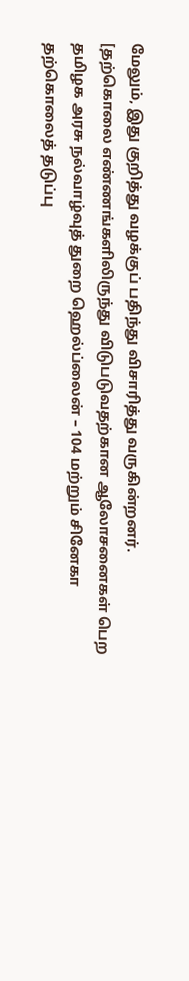மேலும், இது குறித்து வழக்குப் பதிந்து விசாரித்து வருகின்றனர்.
[தற்கொலை எண்ணங்களிலிருந்து விடுபடுவதற்கான ஆலோசனைகள் பெற தமிழக அரசு நல்வாழ்வுத் துறை ஹெல்ப்லைன் – 104 மற்றும் சினேகா தற்கொலைத் தடுப்பு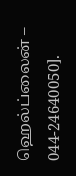ஹெல்ப்லைன் – 044-24640050].